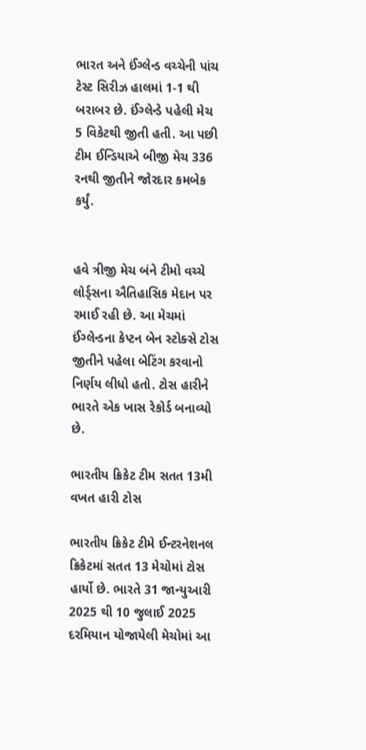ભારત અને ઈંગ્લેન્ડ વચ્ચેની પાંચ ટેસ્ટ સિરીઝ હાલમાં 1-1 થી બરાબર છે. ઈંગ્લેન્ડે પહેલી મેચ 5 વિકેટથી જીતી હતી. આ પછી ટીમ ઈન્ડિયાએ બીજી મેચ 336 રનથી જીતીને જોરદાર કમબેક કર્યું.


હવે ત્રીજી મેચ બંને ટીમો વચ્ચે લોર્ડ્સના ઐતિહાસિક મેદાન પર રમાઈ રહી છે. આ મેચમાં ઈંગ્લેન્ડના કેપ્ટન બેન સ્ટોક્સે ટોસ જીતીને પહેલા બેટિંગ કરવાનો નિર્ણય લીધો હતો. ટોસ હારીને ભારતે એક ખાસ રેકોર્ડ બનાવ્યો છે.

ભારતીય ક્રિકેટ ટીમ સતત 13મી વખત હારી ટોસ

ભારતીય ક્રિકેટ ટીમે ઈન્ટરનેશનલ ક્રિકેટમાં સતત 13 મેચોમાં ટોસ હાર્યો છે. ભારતે 31 જાન્યુઆરી 2025 થી 10 જુલાઈ 2025 દરમિયાન યોજાયેલી મેચોમાં આ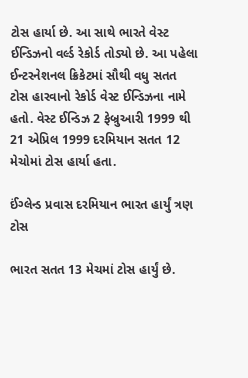ટોસ હાર્યા છે. આ સાથે ભારતે વેસ્ટ ઈન્ડિઝનો વર્લ્ડ રેકોર્ડ તોડ્યો છે. આ પહેલા ઈન્ટરનેશનલ ક્રિકેટમાં સૌથી વધુ સતત ટોસ હારવાનો રેકોર્ડ વેસ્ટ ઈન્ડિઝના નામે હતો. વેસ્ટ ઈન્ડિઝ 2 ફેબ્રુઆરી 1999 થી 21 એપ્રિલ 1999 દરમિયાન સતત 12 મેચોમાં ટોસ હાર્યા હતા.

ઈંગ્લેન્ડ પ્રવાસ દરમિયાન ભારત હાર્યું ત્રણ ટોસ

ભારત સતત 13 મેચમાં ટોસ હાર્યું છે.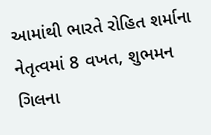આમાંથી ભારતે રોહિત શર્માના નેતૃત્વમાં 8 વખત, શુભમન ગિલના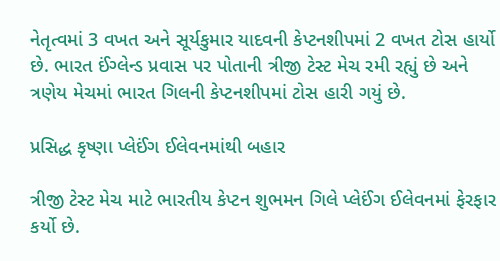નેતૃત્વમાં 3 વખત અને સૂર્યકુમાર યાદવની કેપ્ટનશીપમાં 2 વખત ટોસ હાર્યો છે. ભારત ઈંગ્લેન્ડ પ્રવાસ પર પોતાની ત્રીજી ટેસ્ટ મેચ રમી રહ્યું છે અને ત્રણેય મેચમાં ભારત ગિલની કેપ્ટનશીપમાં ટોસ હારી ગયું છે.

પ્રસિદ્ધ કૃષ્ણા પ્લેઈંગ ઈલેવનમાંથી બહાર

ત્રીજી ટેસ્ટ મેચ માટે ભારતીય કેપ્ટન શુભમન ગિલે પ્લેઈંગ ઈલેવનમાં ફેરફાર કર્યો છે.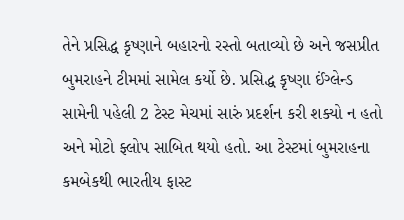તેને પ્રસિદ્ધ કૃષ્ણાને બહારનો રસ્તો બતાવ્યો છે અને જસપ્રીત બુમરાહને ટીમમાં સામેલ કર્યો છે. પ્રસિદ્ધ કૃષ્ણા ઈંગ્લેન્ડ સામેની પહેલી 2 ટેસ્ટ મેચમાં સારું પ્રદર્શન કરી શક્યો ન હતો અને મોટો ફ્લોપ સાબિત થયો હતો. આ ટેસ્ટમાં બુમરાહના કમબેકથી ભારતીય ફાસ્ટ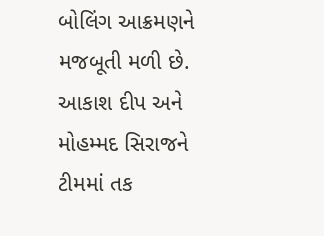બોલિંગ આક્રમણને મજબૂતી મળી છે. આકાશ દીપ અને મોહમ્મદ સિરાજને ટીમમાં તક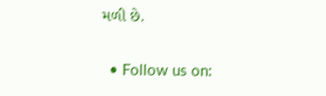મળી છે.


  • Follow us on: